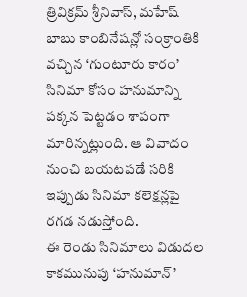త్రివిక్రమ్ శ్రీనివాస్, మహేష్ బాబు కాంబినేషన్లో సంక్రాంతికి వచ్చిన ‘గుంటూరు కారం’ సినిమా కోసం హనుమాన్ని పక్కన పెట్టడం శాపంగా మారిన్నట్లుంది. ఆ వివాదం నుంచి బయటపడే సరికి ఇప్పుడు సినిమా కలెక్షన్లపై రగడ నడుస్తోంది.
ఈ రెండు సినిమాలు విడుదల కాకమునుపు ‘హనుమాన్’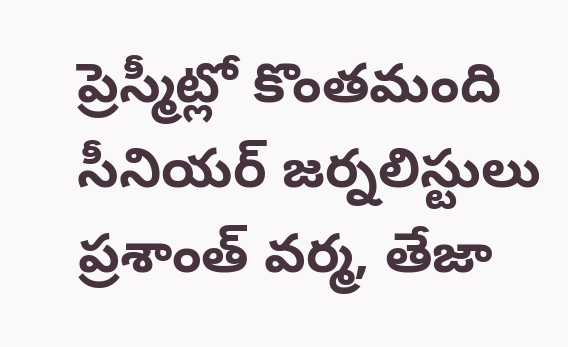ప్రెస్మీట్లో కొంతమంది సీనియర్ జర్నలిస్టులు ప్రశాంత్ వర్మ, తేజా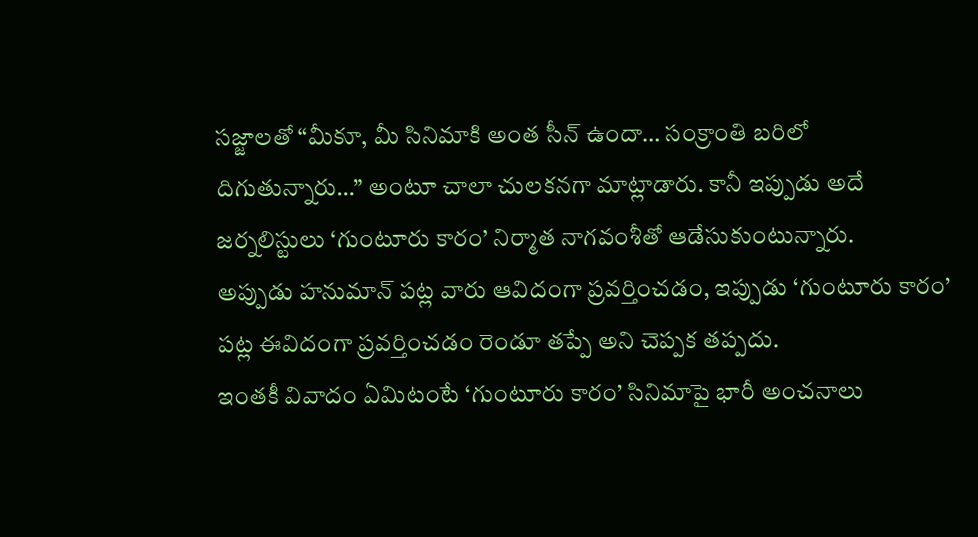సజ్జాలతో “మీకూ, మీ సినిమాకి అంత సీన్ ఉందా… సంక్రాంతి బరిలో దిగుతున్నారు…” అంటూ చాలా చులకనగా మాట్లాడారు. కానీ ఇప్పుడు అదే జర్నలిస్టులు ‘గుంటూరు కారం’ నిర్మాత నాగవంశీతో ఆడేసుకుంటున్నారు.
అప్పుడు హనుమాన్ పట్ల వారు ఆవిదంగా ప్రవర్తించడం, ఇప్పుడు ‘గుంటూరు కారం’ పట్ల ఈవిదంగా ప్రవర్తించడం రెండూ తప్పే అని చెప్పక తప్పదు.
ఇంతకీ వివాదం ఏమిటంటే ‘గుంటూరు కారం’ సినిమాపై భారీ అంచనాలు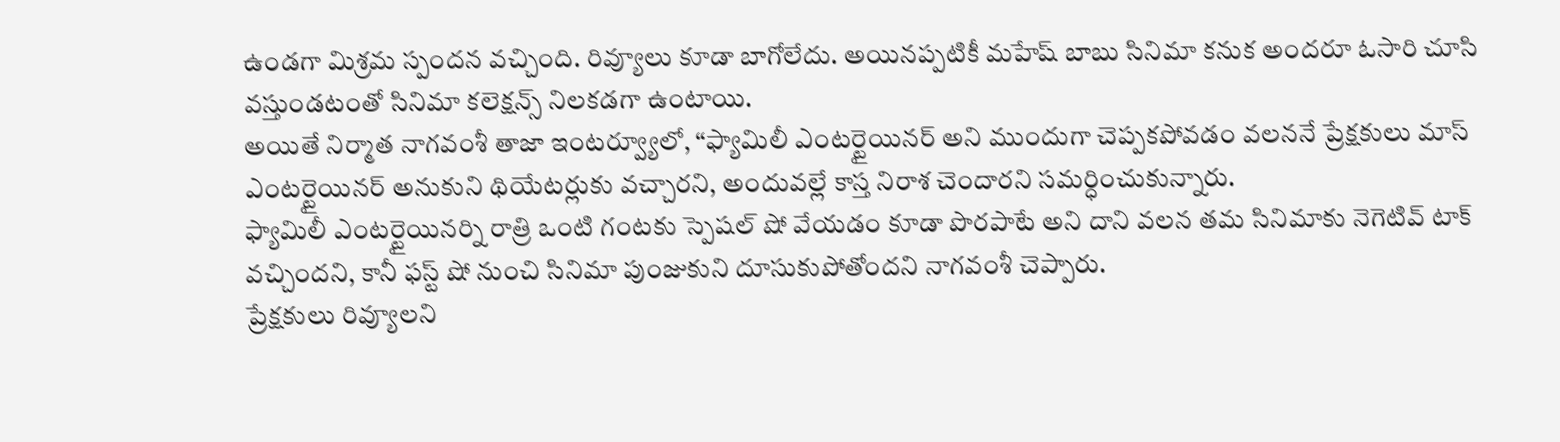ఉండగా మిశ్రమ స్పందన వచ్చింది. రివ్యూలు కూడా బాగోలేదు. అయినప్పటికీ మహేష్ బాబు సినిమా కనుక అందరూ ఓసారి చూసి వస్తుండటంతో సినిమా కలెక్షన్స్ నిలకడగా ఉంటాయి.
అయితే నిర్మాత నాగవంశీ తాజా ఇంటర్వ్యూలో, “ఫ్యామిలీ ఎంటర్టైయినర్ అని ముందుగా చెప్పకపోవడం వలననే ప్రేక్షకులు మాస్ ఎంటర్టైయినర్ అనుకుని థియేటర్లుకు వచ్చారని, అందువల్లే కాస్త నిరాశ చెందారని సమర్ధించుకున్నారు.
ఫ్యామిలీ ఎంటర్టైయినర్ని రాత్రి ఒంటి గంటకు స్పెషల్ షో వేయడం కూడా పొరపాటే అని దాని వలన తమ సినిమాకు నెగెటివ్ టాక్ వచ్చిందని, కానీ ఫస్ట్ షో నుంచి సినిమా పుంజుకుని దూసుకుపోతోందని నాగవంశీ చెప్పారు.
ప్రేక్షకులు రివ్యూలని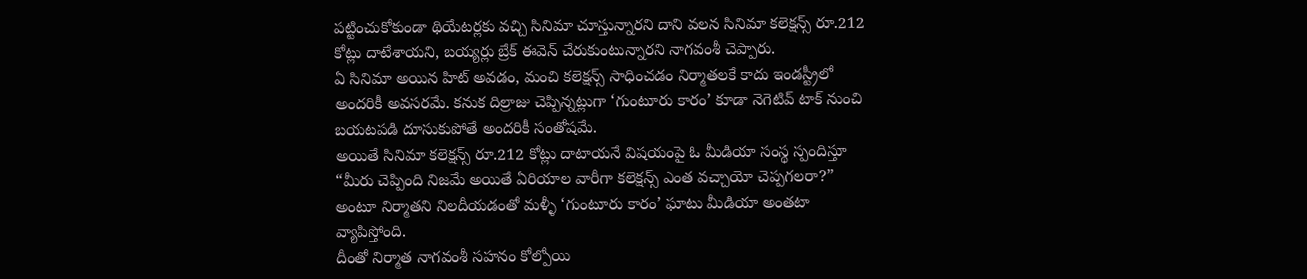పట్టించుకోకుండా థియేటర్లకు వచ్చి సినిమా చూస్తున్నారని దాని వలన సినిమా కలెక్షన్స్ రూ.212 కోట్లు దాటేశాయని, బయ్యర్లు బ్రేక్ ఈవెన్ చేరుకుంటున్నారని నాగవంశీ చెప్పారు.
ఏ సినిమా అయిన హిట్ అవడం, మంచి కలెక్షన్స్ సాధించడం నిర్మాతలకే కాదు ఇండస్ట్రీలో అందరికీ అవసరమే. కనుక దిల్రాజు చెప్పిన్నట్లుగా ‘గుంటూరు కారం’ కూడా నెగెటివ్ టాక్ నుంచి బయటపడి దూసుకుపోతే అందరికీ సంతోషమే.
అయితే సినిమా కలెక్షన్స్ రూ.212 కోట్లు దాటాయనే విషయంపై ఓ మీడియా సంస్థ స్పందిస్తూ “మీరు చెప్పింది నిజమే అయితే ఏరియాల వారీగా కలెక్షన్స్ ఎంత వచ్చాయో చెప్పగలరా?” అంటూ నిర్మాతని నిలదీయడంతో మళ్ళీ ‘గుంటూరు కారం’ ఘాటు మీడియా అంతటా వ్యాపిస్తోంది.
దీంతో నిర్మాత నాగవంశీ సహనం కోల్పోయి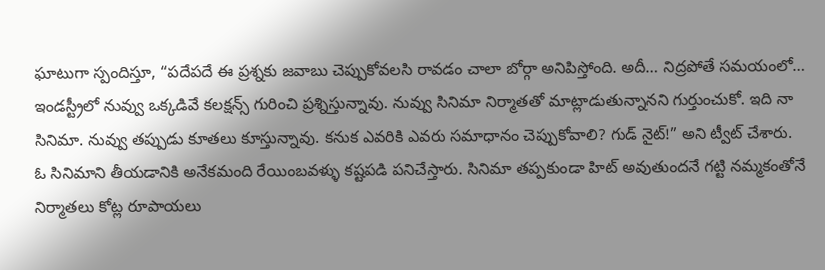ఘాటుగా స్పందిస్తూ, “పదేపదే ఈ ప్రశ్నకు జవాబు చెప్పుకోవలసి రావడం చాలా బోర్గా అనిపిస్తోంది. అదీ… నిద్రపోతే సమయంలో… ఇండస్ట్రీలో నువ్వు ఒక్కడివే కలక్షన్స్ గురించి ప్రశ్నిస్తున్నావు. నువ్వు సినిమా నిర్మాతతో మాట్లాడుతున్నానని గుర్తుంచుకో. ఇది నా సినిమా. నువ్వు తప్పుడు కూతలు కూస్తున్నావు. కనుక ఎవరికి ఎవరు సమాధానం చెప్పుకోవాలి? గుడ్ నైట్!” అని ట్వీట్ చేశారు.
ఓ సినిమాని తీయడానికి అనేకమంది రేయింబవళ్ళు కష్టపడి పనిచేస్తారు. సినిమా తప్పకుండా హిట్ అవుతుందనే గట్టి నమ్మకంతోనే నిర్మాతలు కోట్ల రూపాయలు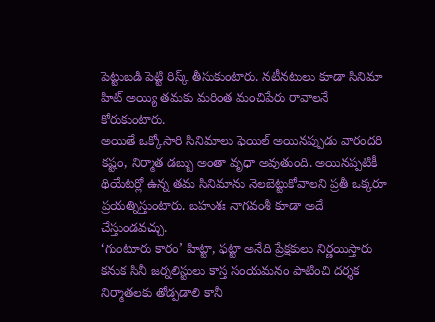పెట్టుబడి పెట్టి రిస్క్ తీసుకుంటారు. నటీనటులు కూడా సినిమా హిట్ అయ్యి తమకు మరింత మంచిపేరు రావాలనే కోరుకుంటారు.
అయితే ఒక్కోసారి సినిమాలు ఫెయిల్ అయినప్పుడు వారందరి కష్టం, నిర్మాత డబ్బు అంతా వృధా అవుతుంది. అయినప్పటికీ థియేటర్లో ఉన్న తమ సినిమాను నెలబెట్టుకోవాలని ప్రతీ ఒక్కరూ ప్రయత్నిస్తుంటారు. బహుశః నాగవంశీ కూడా అదే చేస్తుండవచ్చు.
‘గుంటూరు కారం’ హిట్టా, ఫట్టా అనేది ప్రేక్షకులు నిర్ణయిస్తారు కనుక సినీ జర్నలిస్టులు కాస్త సంయమనం పాటించి దర్శక నిర్మాతలకు తోడ్పడాలి కానీ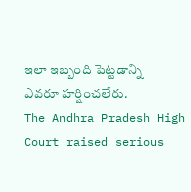ఇలా ఇబ్బంది పెట్టడాన్ని ఎవరూ హర్షించలేరు.
The Andhra Pradesh High Court raised serious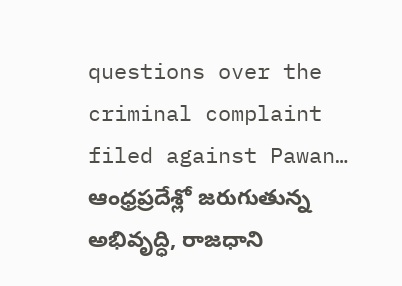questions over the criminal complaint filed against Pawan…
ఆంధ్రప్రదేశ్లో జరుగుతున్న అభివృద్ధి, రాజధాని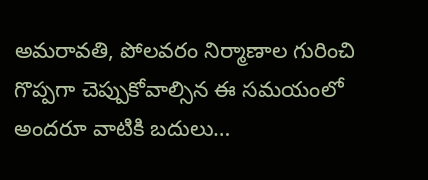అమరావతి, పోలవరం నిర్మాణాల గురించి గొప్పగా చెప్పుకోవాల్సిన ఈ సమయంలో అందరూ వాటికి బదులు…